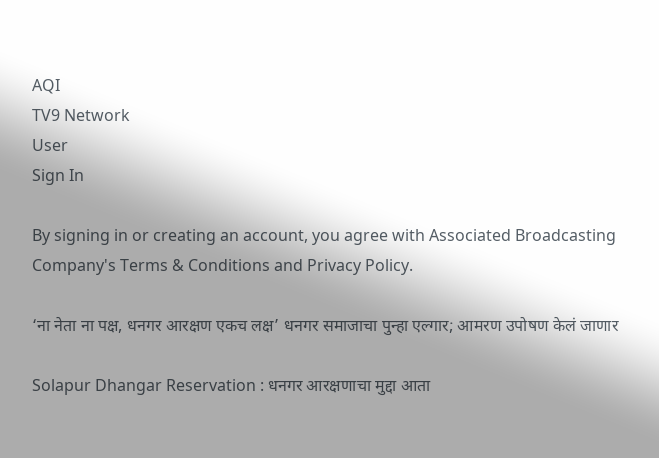AQI
TV9 Network
User
Sign In

By signing in or creating an account, you agree with Associated Broadcasting Company's Terms & Conditions and Privacy Policy.

‘ना नेता ना पक्ष, धनगर आरक्षण एकच लक्ष’ धनगर समाजाचा पुन्हा एल्गार; आमरण उपोषण केलं जाणार

Solapur Dhangar Reservation : धनगर आरक्षणाचा मुद्दा आता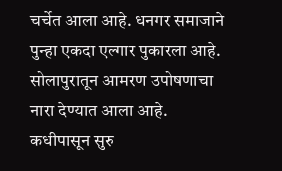चर्चेत आला आहे. धनगर समाजाने पुन्हा एकदा एल्गार पुकारला आहे. सोलापुरातून आमरण उपोषणाचा नारा देण्यात आला आहे. कधीपासून सुरु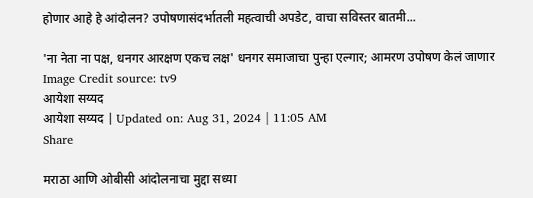होणार आहे हे आंदोलन? उपोषणासंदर्भातली महत्वाची अपडेट, वाचा सविस्तर बातमी...

'ना नेता ना पक्ष, धनगर आरक्षण एकच लक्ष' धनगर समाजाचा पुन्हा एल्गार; आमरण उपोषण केलं जाणार
Image Credit source: tv9
आयेशा सय्यद
आयेशा सय्यद | Updated on: Aug 31, 2024 | 11:05 AM
Share

मराठा आणि ओबीसी आंदोलनाचा मुद्दा सध्या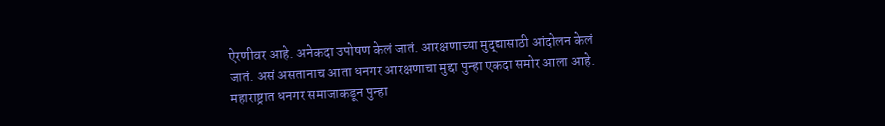ऐरणीवर आहे. अनेकदा उपोषण केलं जातं. आरक्षणाच्या मुद्द्यासाठी आंदोलन केलं जातं. असं असतानाच आता धनगर आरक्षणाचा मुद्दा पुन्हा एकदा समोर आला आहे. महाराष्ट्रात धनगर समाजाकडून पुन्हा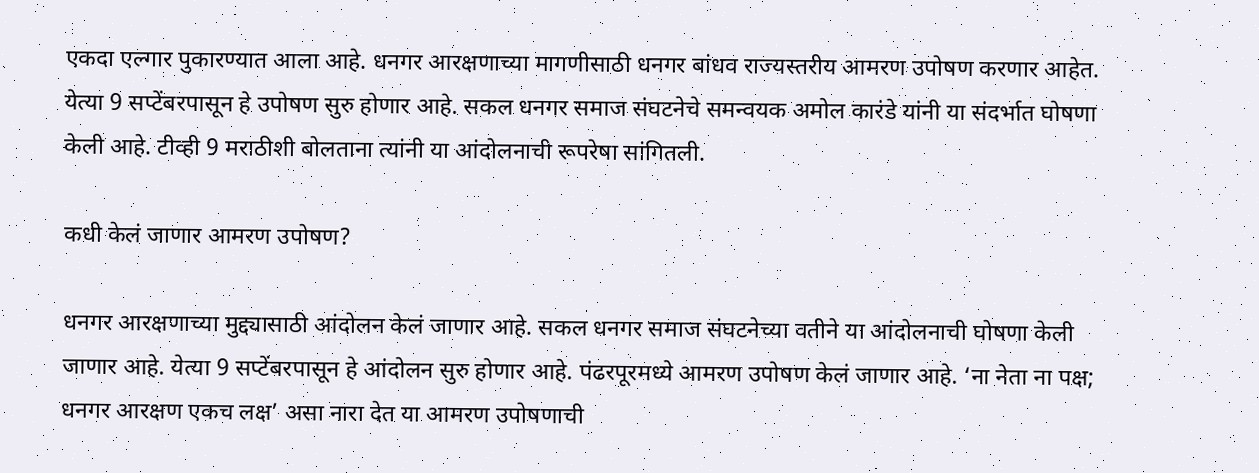एकदा एल्गार पुकारण्यात आला आहे. धनगर आरक्षणाच्या मागणीसाठी धनगर बांधव राज्यस्तरीय आमरण उपोषण करणार आहेत. येत्या 9 सप्टेंबरपासून हे उपोषण सुरु होणार आहे. सकल धनगर समाज संघटनेचे समन्वयक अमोल कारंडे यांनी या संदर्भात घोषणा केली आहे. टीव्ही 9 मराठीशी बोलताना त्यांनी या आंदोलनाची रूपरेषा सांगितली.

कधी केलं जाणार आमरण उपोषण?

धनगर आरक्षणाच्या मुद्द्यासाठी आंदोलन केलं जाणार आहे. सकल धनगर समाज संघटनेच्या वतीने या आंदोलनाची घोषणा केली जाणार आहे. येत्या 9 सप्टेंबरपासून हे आंदोलन सुरु होणार आहे. पंढरपूरमध्ये आमरण उपोषण केलं जाणार आहे. ‘ना नेता ना पक्ष; धनगर आरक्षण एकच लक्ष’ असा नारा देत या आमरण उपोषणाची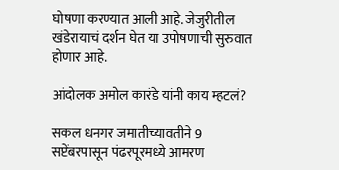घोषणा करण्यात आली आहे. जेजुरीतील खंडेरायाचं दर्शन घेत या उपोषणाची सुरुवात होणार आहे.

आंदोलक अमोल कारंडे यांनी काय म्हटलं?

सकल धनगर जमातीच्यावतीने 9 सप्टेंबरपासून पंढरपूरमध्ये आमरण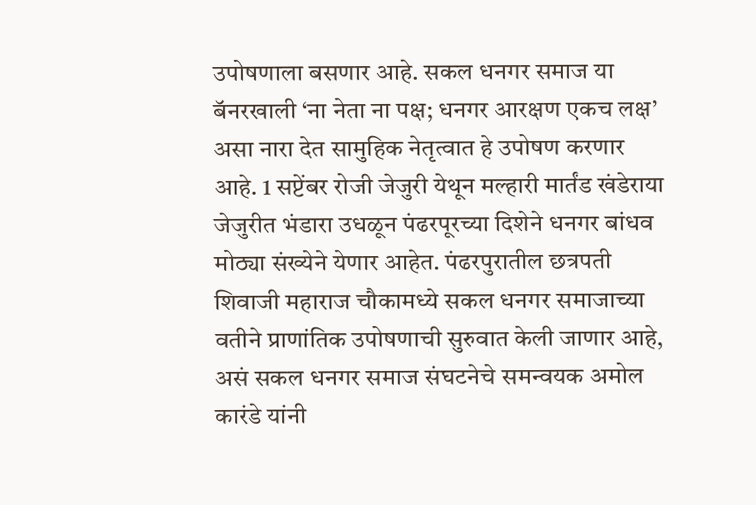उपोषणाला बसणार आहे. सकल धनगर समाज या बॅनरखाली ‘ना नेता ना पक्ष; धनगर आरक्षण एकच लक्ष’ असा नारा देत सामुहिक नेतृत्वात हे उपोषण करणार आहे. 1 सप्टेंबर रोजी जेजुरी येथून मल्हारी मार्तंड खंडेराया जेजुरीत भंडारा उधळून पंढरपूरच्या दिशेने धनगर बांधव मोठ्या संख्येने येणार आहेत. पंढरपुरातील छत्रपती शिवाजी महाराज चौकामध्ये सकल धनगर समाजाच्या वतीने प्राणांतिक उपोषणाची सुरुवात केली जाणार आहे, असं सकल धनगर समाज संघटनेचे समन्वयक अमोल कारंडे यांनी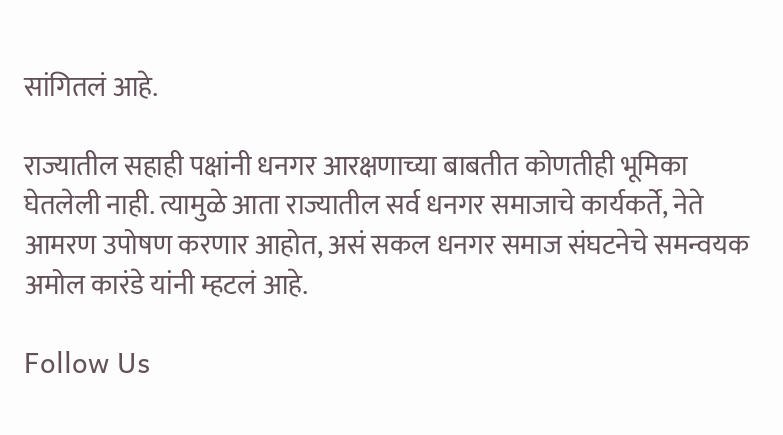सांगितलं आहे.

राज्यातील सहाही पक्षांनी धनगर आरक्षणाच्या बाबतीत कोणतीही भूमिका घेतलेली नाही. त्यामुळे आता राज्यातील सर्व धनगर समाजाचे कार्यकर्ते, नेते आमरण उपोषण करणार आहोत, असं सकल धनगर समाज संघटनेचे समन्वयक अमोल कारंडे यांनी म्हटलं आहे.

Follow Us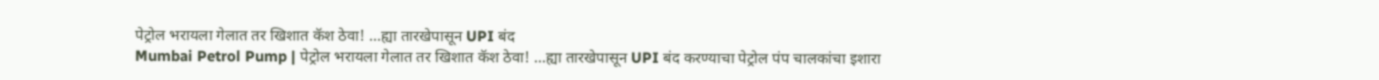पेट्रोल भरायला गेलात तर खिशात कॅश ठेवा! ...ह्या तारखेपासून UPI बंद
Mumbai Petrol Pump | पेट्रोल भरायला गेलात तर खिशात कॅश ठेवा! ...ह्या तारखेपासून UPI बंद करण्याचा पेट्रोल पंप चालकांचा इशारा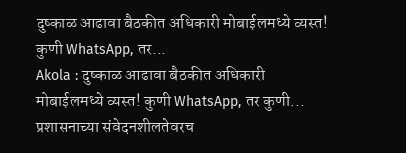दुष्काळ आढावा बैठकीत अधिकारी मोबाईलमध्ये व्यस्त! कुणी WhatsApp, तर...
Akola : दुष्काळ आढावा बैठकीत अधिकारी मोबाईलमध्ये व्यस्त! कुणी WhatsApp, तर कुणी... प्रशासनाच्या संवेदनशीलतेवरच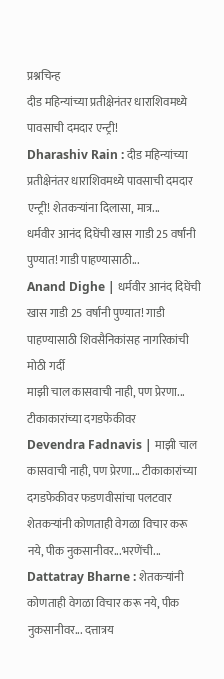प्रश्नचिन्ह
दीड महिन्यांच्या प्रतीक्षेनंतर धाराशिवमध्ये पावसाची दमदार एन्ट्री!
Dharashiv Rain : दीड महिन्यांच्या प्रतीक्षेनंतर धाराशिवमध्ये पावसाची दमदार एन्ट्री! शेतकऱ्यांना दिलासा, मात्र...
धर्मवीर आनंद दिघेंची खास गाडी 25 वर्षांनी पुण्यात! गाडी पाहण्यासाठी...
Anand Dighe | धर्मवीर आनंद दिघेंची खास गाडी 25 वर्षांनी पुण्यात! गाडी पाहण्यासाठी शिवसैनिकांसह नागरिकांची मोठी गर्दी
माझी चाल कासवाची नाही, पण प्रेरणा... टीकाकारांच्या दगडफेकीवर
Devendra Fadnavis | माझी चाल कासवाची नाही, पण प्रेरणा... टीकाकारांच्या दगडफेकीवर फडणवीसांचा पलटवार
शेतकऱ्यांनी कोणताही वेगळा विचार करू नये, पीक नुकसानीवर...भरणेंची...
Dattatray Bharne : शेतकऱ्यांनी कोणताही वेगळा विचार करू नये, पीक नुकसानीवर... दत्तात्रय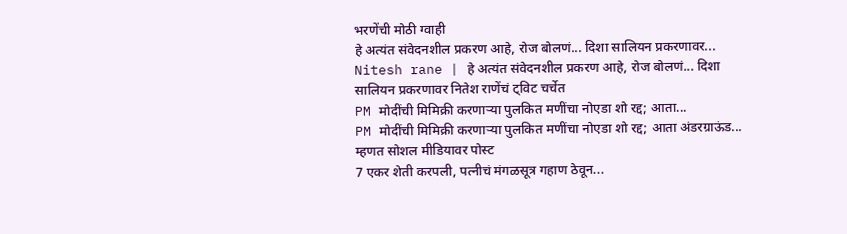भरणेंची मोठी ग्वाही
हे अत्यंत संवेदनशील प्रकरण आहे, रोज बोलणं... दिशा सालियन प्रकरणावर...
Nitesh rane | हे अत्यंत संवेदनशील प्रकरण आहे, रोज बोलणं... दिशा सालियन प्रकरणावर नितेश राणेंचं ट्विट चर्चेत
PM मोदींची मिमिक्री करणाऱ्या पुलकित मणींचा नोएडा शो रद्द; आता...
PM मोदींची मिमिक्री करणाऱ्या पुलकित मणींचा नोएडा शो रद्द; आता अंडरग्राऊंड... म्हणत सोशल मीडियावर पोस्ट
7 एकर शेती करपली, पत्नीचं मंगळसूत्र गहाण ठेवून...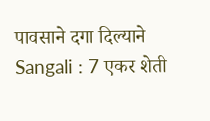पावसाने दगा दिल्याने
Sangali : 7 एकर शेती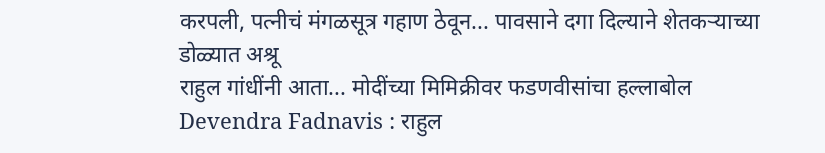करपली, पत्नीचं मंगळसूत्र गहाण ठेवून... पावसाने दगा दिल्याने शेतकऱ्याच्या डोळ्यात अश्रू
राहुल गांधींनी आता... मोदींच्या मिमिक्रीवर फडणवीसांचा हल्लाबोल
Devendra Fadnavis : राहुल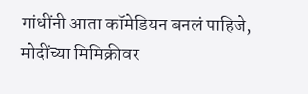गांधींनी आता कॉमेडियन बनलं पाहिजे, मोदींच्या मिमिक्रीवर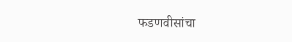फडणवीसांचा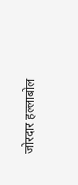जोरदार हल्लाबोल